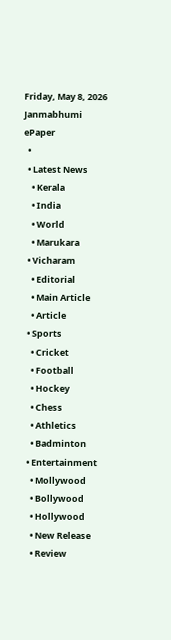Friday, May 8, 2026
Janmabhumi
ePaper
  •
  • Latest News
    • Kerala
    • India
    • World
    • Marukara
  • Vicharam
    • Editorial
    • Main Article
    • Article
  • Sports
    • Cricket
    • Football
    • Hockey
    • Chess
    • Athletics
    • Badminton
  • Entertainment
    • Mollywood
    • Bollywood
    • Hollywood
    • New Release
    • Review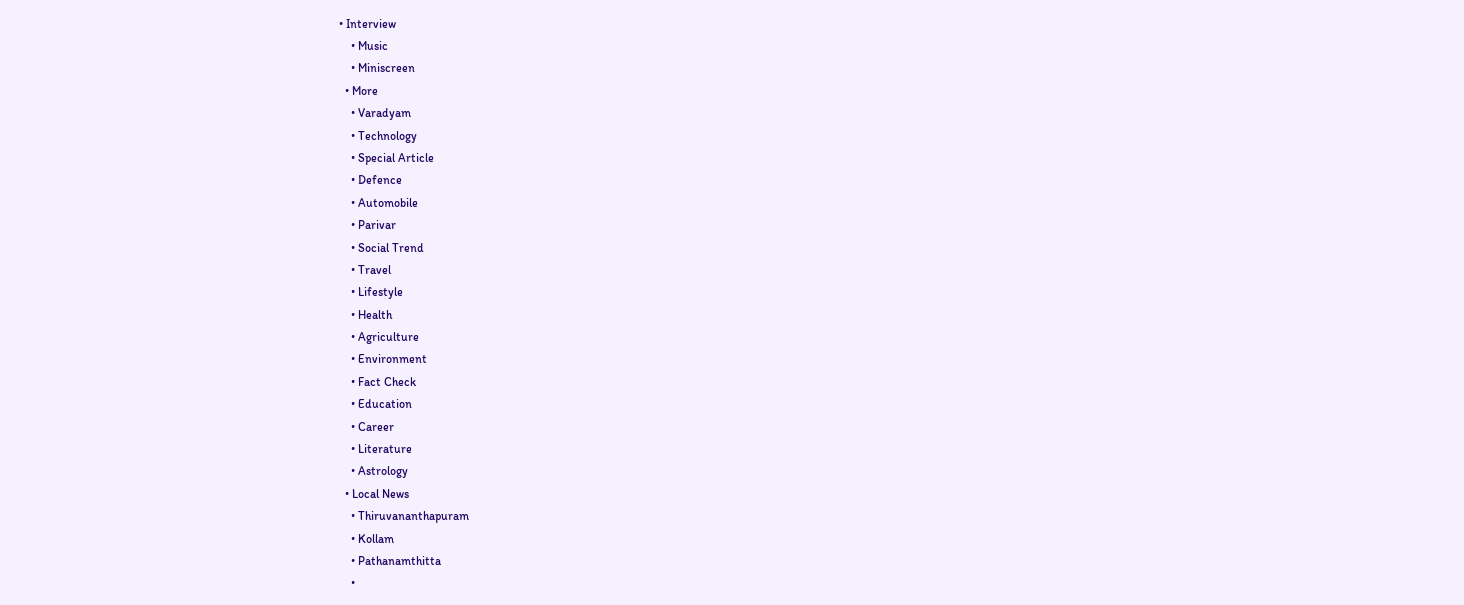• Interview
    • Music
    • Miniscreen
  • More
    • Varadyam
    • Technology
    • Special Article
    • Defence
    • Automobile
    • Parivar
    • Social Trend
    • Travel
    • Lifestyle
    • Health
    • Agriculture
    • Environment
    • Fact Check
    • Education
    • Career
    • Literature
    • Astrology
  • Local News
    • Thiruvananthapuram
    • Kollam
    • Pathanamthitta
    •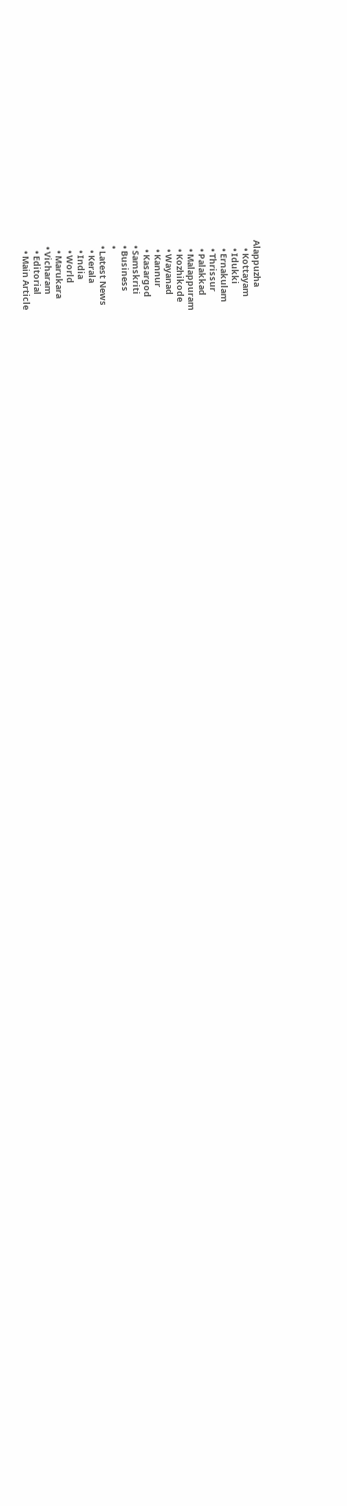Alappuzha
    • Kottayam
    • Idukki
    • Ernakulam
    • Thrissur
    • Palakkad
    • Malappuram
    • Kozhikode
    • Wayanad
    • Kannur
    • Kasargod
  • Samskriti
  • Business
  •
  • Latest News
    • Kerala
    • India
    • World
    • Marukara
  • Vicharam
    • Editorial
    • Main Article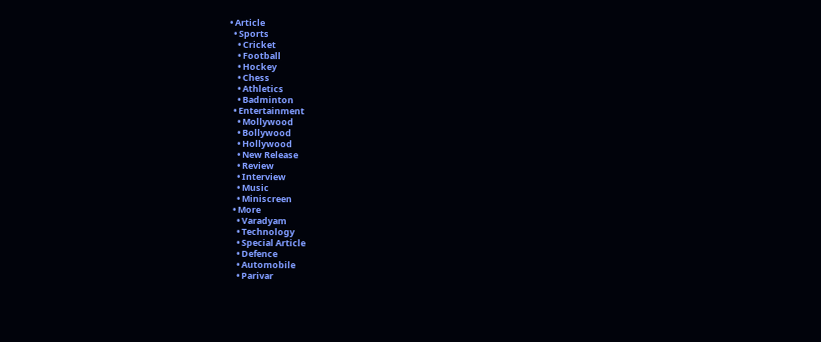• Article
  • Sports
    • Cricket
    • Football
    • Hockey
    • Chess
    • Athletics
    • Badminton
  • Entertainment
    • Mollywood
    • Bollywood
    • Hollywood
    • New Release
    • Review
    • Interview
    • Music
    • Miniscreen
  • More
    • Varadyam
    • Technology
    • Special Article
    • Defence
    • Automobile
    • Parivar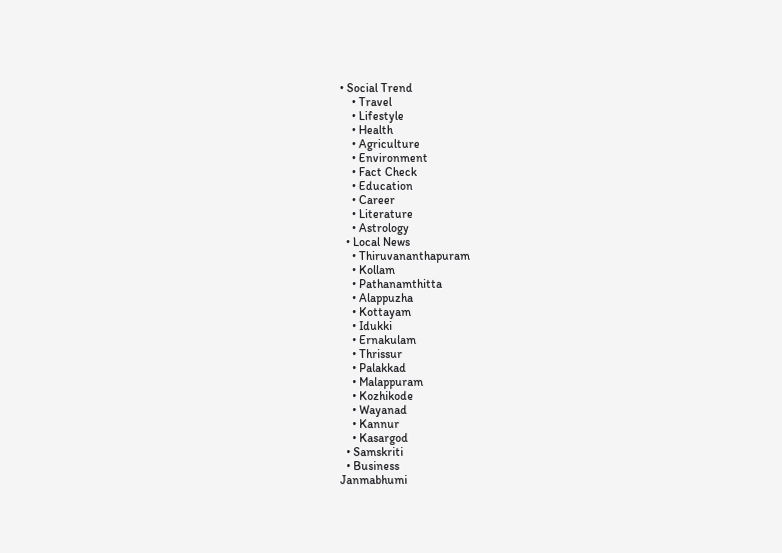• Social Trend
    • Travel
    • Lifestyle
    • Health
    • Agriculture
    • Environment
    • Fact Check
    • Education
    • Career
    • Literature
    • Astrology
  • Local News
    • Thiruvananthapuram
    • Kollam
    • Pathanamthitta
    • Alappuzha
    • Kottayam
    • Idukki
    • Ernakulam
    • Thrissur
    • Palakkad
    • Malappuram
    • Kozhikode
    • Wayanad
    • Kannur
    • Kasargod
  • Samskriti
  • Business
Janmabhumi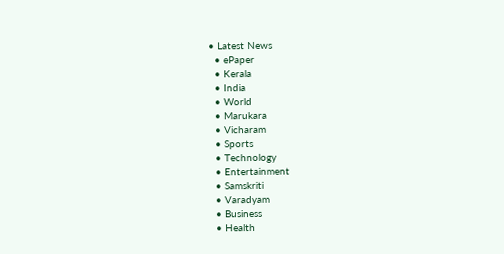• Latest News
  • ePaper
  • Kerala
  • India
  • World
  • Marukara
  • Vicharam
  • Sports
  • Technology
  • Entertainment
  • Samskriti
  • Varadyam
  • Business
  • Health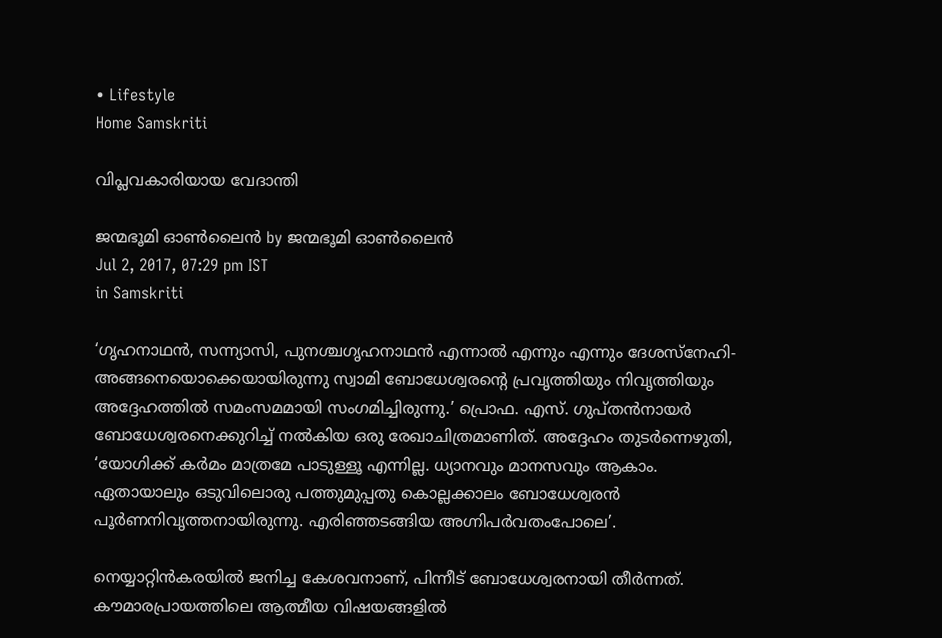• Lifestyle
Home Samskriti

വിപ്ലവകാരിയായ വേദാന്തി

ജന്മഭൂമി ഓണ്‍ലൈന്‍ by ജന്മഭൂമി ഓണ്‍ലൈന്‍
Jul 2, 2017, 07:29 pm IST
in Samskriti

‘ഗൃഹനാഥന്‍, സന്ന്യാസി, പുനശ്ചഗൃഹനാഥന്‍ എന്നാല്‍ എന്നും എന്നും ദേശസ്‌നേഹി- അങ്ങനെയൊക്കെയായിരുന്നു സ്വാമി ബോധേശ്വരന്റെ പ്രവൃത്തിയും നിവൃത്തിയും അദ്ദേഹത്തില്‍ സമംസമമായി സംഗമിച്ചിരുന്നു.’ പ്രൊഫ. എസ്. ഗുപ്തന്‍നായര്‍ ബോധേശ്വരനെക്കുറിച്ച് നല്‍കിയ ഒരു രേഖാചിത്രമാണിത്. അദ്ദേഹം തുടര്‍ന്നെഴുതി, ‘യോഗിക്ക് കര്‍മം മാത്രമേ പാടുള്ളൂ എന്നില്ല. ധ്യാനവും മാനസവും ആകാം. ഏതായാലും ഒടുവിലൊരു പത്തുമുപ്പതു കൊല്ലക്കാലം ബോധേശ്വരന്‍ പൂര്‍ണനിവൃത്തനായിരുന്നു. എരിഞ്ഞടങ്ങിയ അഗ്നിപര്‍വതംപോലെ’.

നെയ്യാറ്റിന്‍കരയില്‍ ജനിച്ച കേശവനാണ്, പിന്നീട് ബോധേശ്വരനായി തീര്‍ന്നത്. കൗമാരപ്രായത്തിലെ ആത്മീയ വിഷയങ്ങളില്‍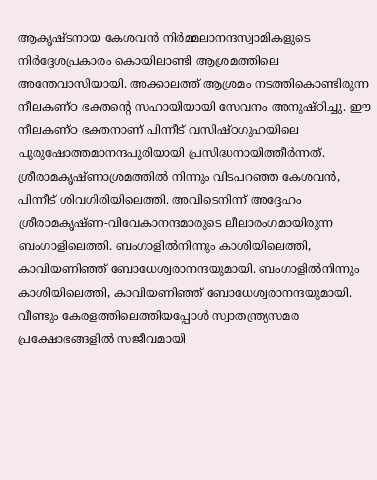ആകൃഷ്ടനായ കേശവന്‍ നിര്‍മ്മലാനന്ദസ്വാമികളുടെ നിര്‍ദ്ദേശപ്രകാരം കൊയിലാണ്ടി ആശ്രമത്തിലെ അന്തേവാസിയായി. അക്കാലത്ത് ആശ്രമം നടത്തികൊണ്ടിരുന്ന നീലകണ്ഠ ഭക്തന്റെ സഹായിയായി സേവനം അനുഷ്ഠിച്ചു. ഈ നീലകണ്ഠ ഭക്തനാണ് പിന്നീട് വസിഷ്ഠഗുഹയിലെ പുരുഷോത്തമാനന്ദപുരിയായി പ്രസിദ്ധനായിത്തീര്‍ന്നത്. ശ്രീരാമകൃഷ്ണാശ്രമത്തില്‍ നിന്നും വിടപറഞ്ഞ കേശവന്‍, പിന്നീട് ശിവഗിരിയിലെത്തി. അവിടെനിന്ന് അദ്ദേഹം ശ്രീരാമകൃഷ്ണ-വിവേകാനന്ദമാരുടെ ലീലാരംഗമായിരുന്ന ബംഗാളിലെത്തി. ബംഗാളില്‍നിന്നും കാശിയിലെത്തി, കാവിയണിഞ്ഞ് ബോധേശ്വരാനന്ദയുമായി. ബംഗാളില്‍നിന്നും കാശിയിലെത്തി, കാവിയണിഞ്ഞ് ബോധേശ്വരാനന്ദയുമായി. വീണ്ടും കേരളത്തിലെത്തിയപ്പോള്‍ സ്വാതന്ത്ര്യസമര പ്രക്ഷോഭങ്ങളില്‍ സജീവമായി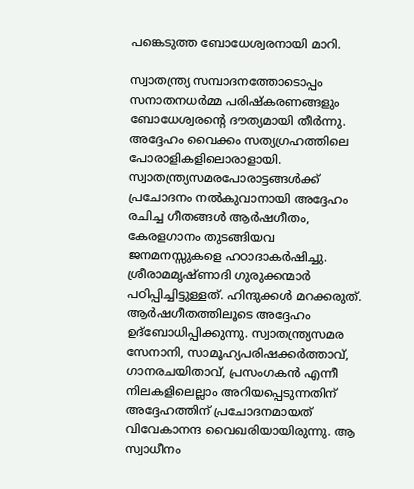പങ്കെടുത്ത ബോധേശ്വരനായി മാറി.

സ്വാതന്ത്ര്യ സമ്പാദനത്തോടൊപ്പം സനാതനധര്‍മ്മ പരിഷ്‌കരണങ്ങളും ബോധേശ്വരന്റെ ദൗത്യമായി തീര്‍ന്നു. അദ്ദേഹം വൈക്കം സത്യഗ്രഹത്തിലെ പോരാളികളിലൊരാളായി. സ്വാതന്ത്ര്യസമരപോരാട്ടങ്ങള്‍ക്ക് പ്രചോദനം നല്‍കുവാനായി അദ്ദേഹം രചിച്ച ഗീതങ്ങള്‍ ആര്‍ഷഗീതം, കേരളഗാനം തുടങ്ങിയവ ജനമനസ്സുകളെ ഹഠാദാകര്‍ഷിച്ചു. ശ്രീരാമമൃഷ്ണാദി ഗുരുക്കന്മാര്‍ പഠിപ്പിച്ചിട്ടുള്ളത്. ഹിന്ദുക്കള്‍ മറക്കരുത്. ആര്‍ഷഗീതത്തിലൂടെ അദ്ദേഹം ഉദ്‌ബോധിപ്പിക്കുന്നു. സ്വാതന്ത്ര്യസമര സേനാനി, സാമൂഹ്യപരിഷക്കര്‍ത്താവ്, ഗാനരചയിതാവ്, പ്രസംഗകന്‍ എന്നീ നിലകളിലെല്ലാം അറിയപ്പെടുന്നതിന് അദ്ദേഹത്തിന് പ്രചോദനമായത് വിവേകാനന്ദ വൈഖരിയായിരുന്നു. ആ സ്വാധീനം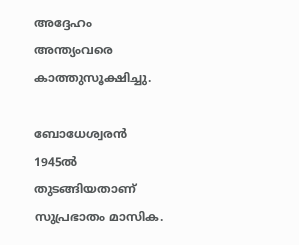അദ്ദേഹം അന്ത്യംവരെ കാത്തുസൂക്ഷിച്ചു.

ബോധേശ്വരന്‍ 1945ല്‍ തുടങ്ങിയതാണ് സുപ്രഭാതം മാസിക.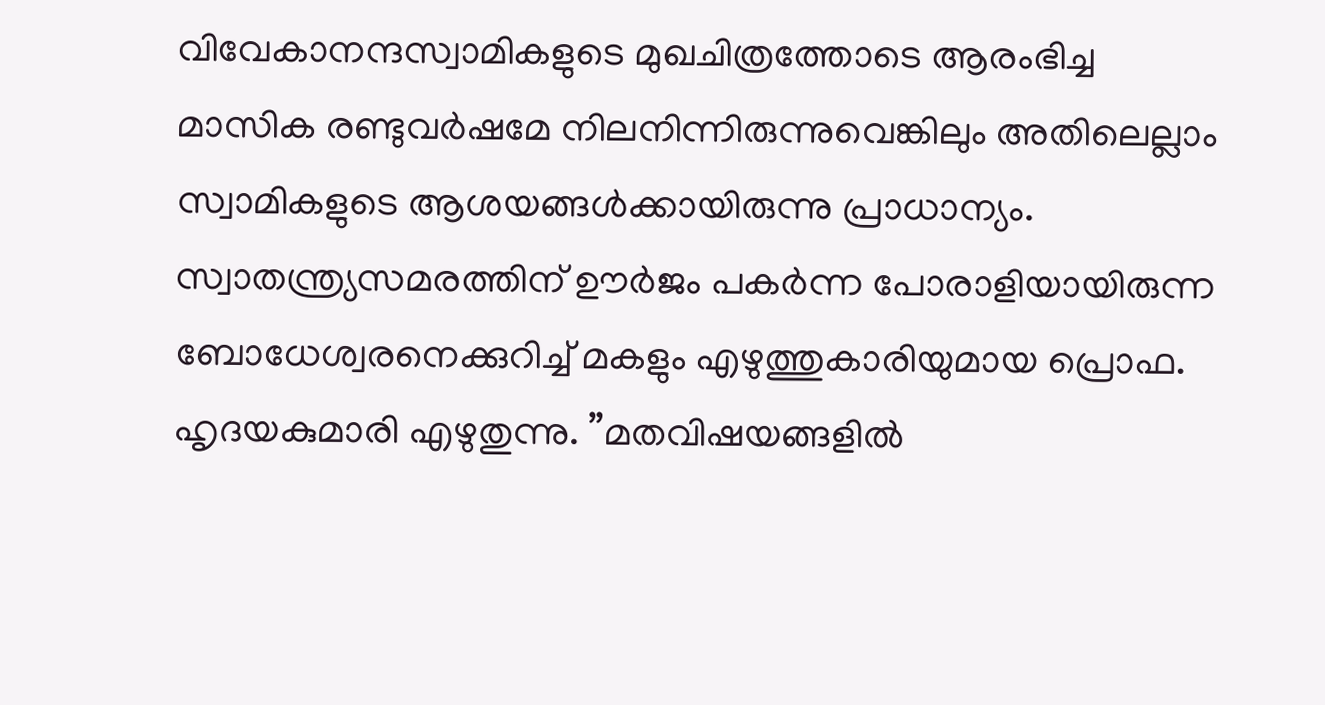വിവേകാനന്ദസ്വാമികളുടെ മുഖചിത്രത്തോടെ ആരംഭിച്ച മാസിക രണ്ടുവര്‍ഷമേ നിലനിന്നിരുന്നുവെങ്കിലും അതിലെല്ലാം സ്വാമികളുടെ ആശയങ്ങള്‍ക്കായിരുന്നു പ്രാധാന്യം. സ്വാതന്ത്ര്യസമരത്തിന് ഊര്‍ജം പകര്‍ന്ന പോരാളിയായിരുന്ന ബോധേശ്വരനെക്കുറിച്ച് മകളും എഴുത്തുകാരിയുമായ പ്രൊഫ. ഹൃദയകുമാരി എഴുതുന്നു. ”മതവിഷയങ്ങളില്‍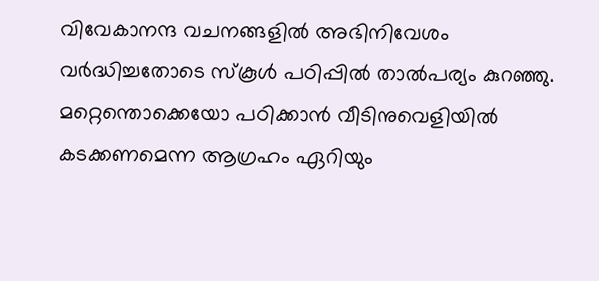വിവേകാനന്ദ വചനങ്ങളില്‍ അഭിനിവേശം വര്‍ദ്ധിച്ചതോടെ സ്‌കൂള്‍ പഠിപ്പില്‍ താല്‍പര്യം കുറഞ്ഞു. മറ്റെന്തൊക്കെയോ പഠിക്കാന്‍ വീടിനുവെളിയില്‍ കടക്കണമെന്ന ആഗ്രഹം ഏറിയും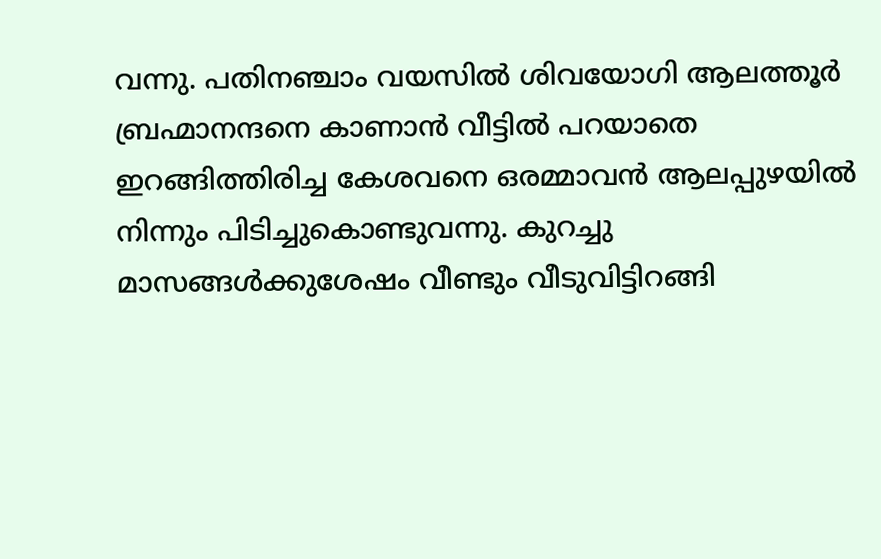വന്നു. പതിനഞ്ചാം വയസില്‍ ശിവയോഗി ആലത്തൂര്‍ ബ്രഹ്മാനന്ദനെ കാണാന്‍ വീട്ടില്‍ പറയാതെ ഇറങ്ങിത്തിരിച്ച കേശവനെ ഒരമ്മാവന്‍ ആലപ്പുഴയില്‍ നിന്നും പിടിച്ചുകൊണ്ടുവന്നു. കുറച്ചു മാസങ്ങള്‍ക്കുശേഷം വീണ്ടും വീടുവിട്ടിറങ്ങി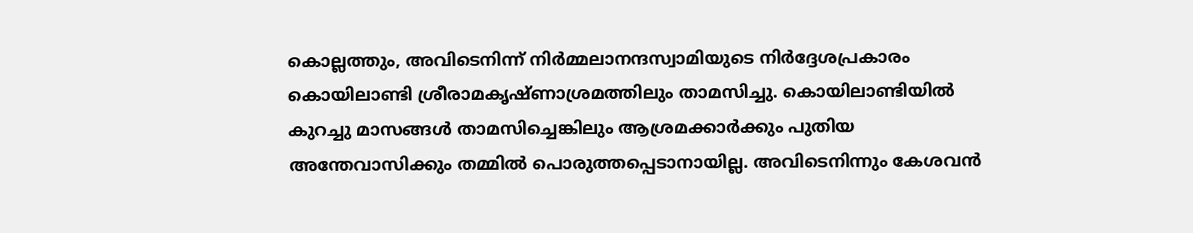കൊല്ലത്തും, അവിടെനിന്ന് നിര്‍മ്മലാനന്ദസ്വാമിയുടെ നിര്‍ദ്ദേശപ്രകാരം കൊയിലാണ്ടി ശ്രീരാമകൃഷ്ണാശ്രമത്തിലും താമസിച്ചു. കൊയിലാണ്ടിയില്‍ കുറച്ചു മാസങ്ങള്‍ താമസിച്ചെങ്കിലും ആശ്രമക്കാര്‍ക്കും പുതിയ അന്തേവാസിക്കും തമ്മില്‍ പൊരുത്തപ്പെടാനായില്ല. അവിടെനിന്നും കേശവന്‍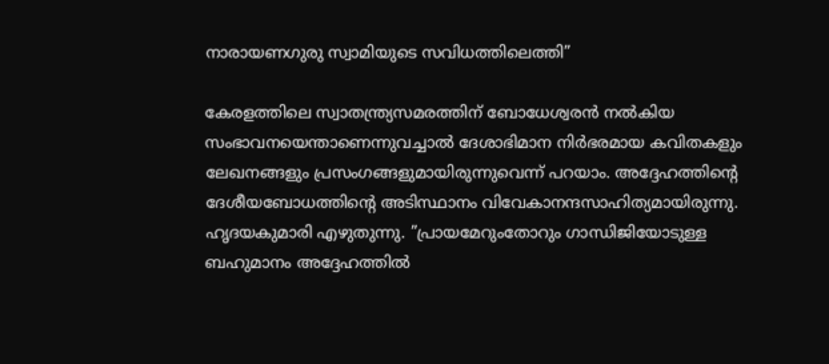നാരായണഗുരു സ്വാമിയുടെ സവിധത്തിലെത്തി”

കേരളത്തിലെ സ്വാതന്ത്ര്യസമരത്തിന് ബോധേശ്വരന്‍ നല്‍കിയ സംഭാവനയെന്താണെന്നുവച്ചാല്‍ ദേശാഭിമാന നിര്‍ഭരമായ കവിതകളും ലേഖനങ്ങളും പ്രസംഗങ്ങളുമായിരുന്നുവെന്ന് പറയാം. അദ്ദേഹത്തിന്റെ ദേശീയബോധത്തിന്റെ അടിസ്ഥാനം വിവേകാനന്ദസാഹിത്യമായിരുന്നു. ഹൃദയകുമാരി എഴുതുന്നു. ”പ്രായമേറുംതോറും ഗാന്ധിജിയോടുള്ള ബഹുമാനം അദ്ദേഹത്തില്‍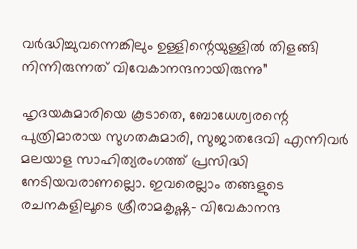വര്‍ദ്ധിച്ചുവന്നെങ്കിലും ഉള്ളിന്റെയുള്ളില്‍ തിളങ്ങി നിന്നിരുന്നത് വിവേകാനന്ദനായിരുന്നു”

ഹൃദയകുമാരിയെ കൂടാതെ, ബോധേശ്വരന്റെ പുത്രിമാരായ സുഗതകുമാരി, സുജാതദേവി എന്നിവര്‍ മലയാള സാഹിത്യരംഗത്ത് പ്രസിദ്ധി നേടിയവരാണല്ലൊ. ഇവരെല്ലാം തങ്ങളുടെ രചനകളിലൂടെ ശ്രീരാമകൃഷ്ണ- വിവേകാനന്ദ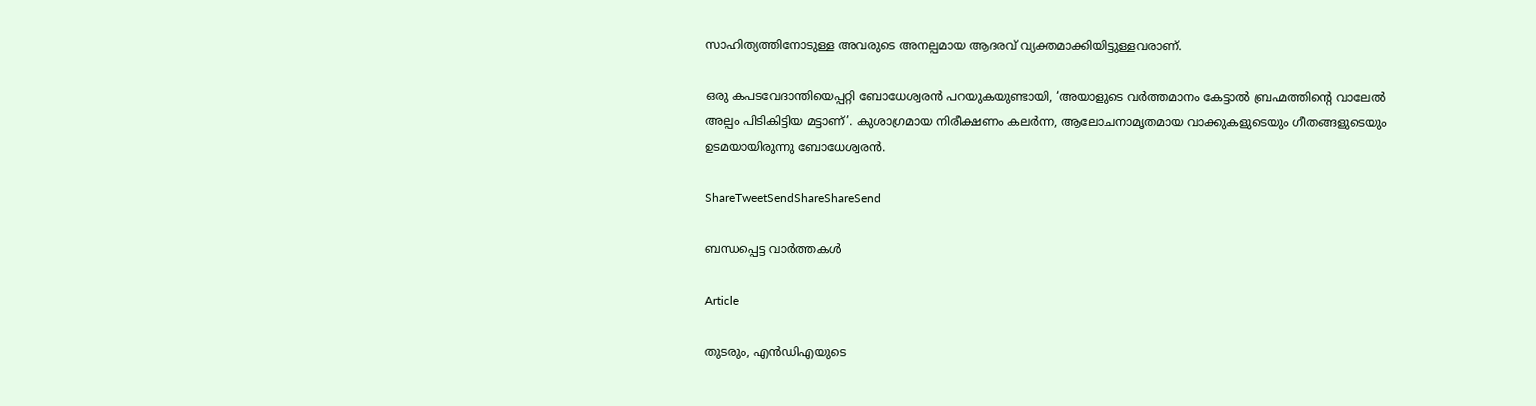സാഹിത്യത്തിനോടുള്ള അവരുടെ അനല്പമായ ആദരവ് വ്യക്തമാക്കിയിട്ടുള്ളവരാണ്.

ഒരു കപടവേദാന്തിയെപ്പറ്റി ബോധേശ്വരന്‍ പറയുകയുണ്ടായി, ‘അയാളുടെ വര്‍ത്തമാനം കേട്ടാല്‍ ബ്രഹ്മത്തിന്റെ വാലേല്‍ അല്പം പിടികിട്ടിയ മട്ടാണ്’. കുശാഗ്രമായ നിരീക്ഷണം കലര്‍ന്ന, ആലോചനാമൃതമായ വാക്കുകളുടെയും ഗീതങ്ങളുടെയും ഉടമയായിരുന്നു ബോധേശ്വരന്‍.

ShareTweetSendShareShareSend

ബന്ധപ്പെട്ട വാര്‍ത്തകള്‍

Article

തുടരും, എന്‍ഡിഎയുടെ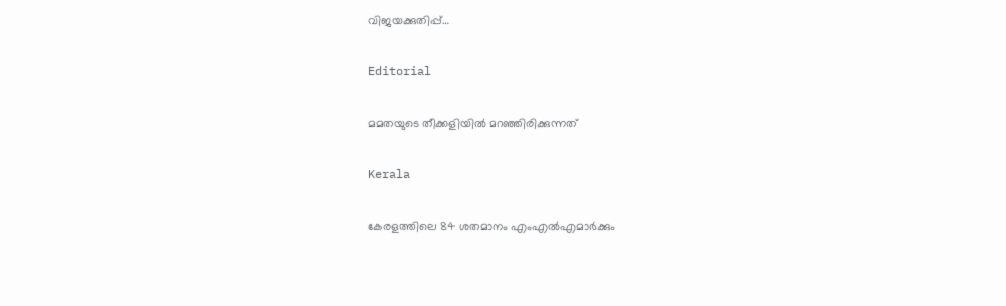വിജയക്കുതിപ്പ്…

Editorial

മമതയുടെ തീക്കളിയില്‍ മറഞ്ഞിരിക്കുന്നത്

Kerala

കേരളത്തിലെ 84 ശതമാനം എംഎൽഎമാർക്കും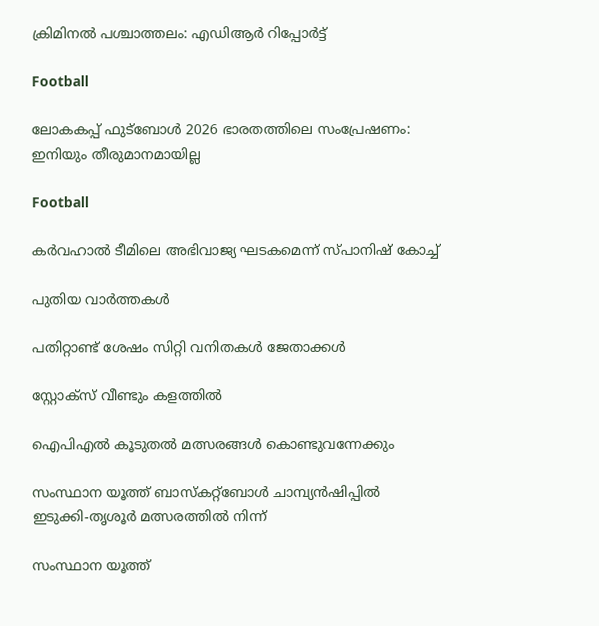ക്രിമിനൽ പശ്ചാത്തലം: എഡിആർ റിപ്പോർട്ട്

Football

ലോകകപ്പ് ഫുട്‌ബോള്‍ 2026 ഭാരതത്തിലെ സംപ്രേഷണം: ഇനിയും തീരുമാനമായില്ല

Football

കര്‍വഹാല്‍ ടീമിലെ അഭിവാജ്യ ഘടകമെന്ന് സ്പാനിഷ് കോച്ച്

പുതിയ വാര്‍ത്തകള്‍

പതിറ്റാണ്ട് ശേഷം സിറ്റി വനിതകള്‍ ജേതാക്കള്‍

സ്റ്റോക്‌സ് വീണ്ടും കളത്തില്‍

ഐപിഎല്‍ കൂടുതല്‍ മത്സരങ്ങള്‍ കൊണ്ടുവന്നേക്കും

സംസ്ഥാന യൂത്ത് ബാസ്‌കറ്റ്‌ബോള്‍ ചാമ്പ്യന്‍ഷിപ്പില്‍
ഇടുക്കി-തൃശൂര്‍ മത്സരത്തില്‍ നിന്ന്‌

സംസ്ഥാന യൂത്ത്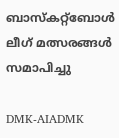ബാസ്‌കറ്റ്‌ബോള്‍ ലീഗ് മത്സരങ്ങള്‍ സമാപിച്ചു

DMK-AIADMK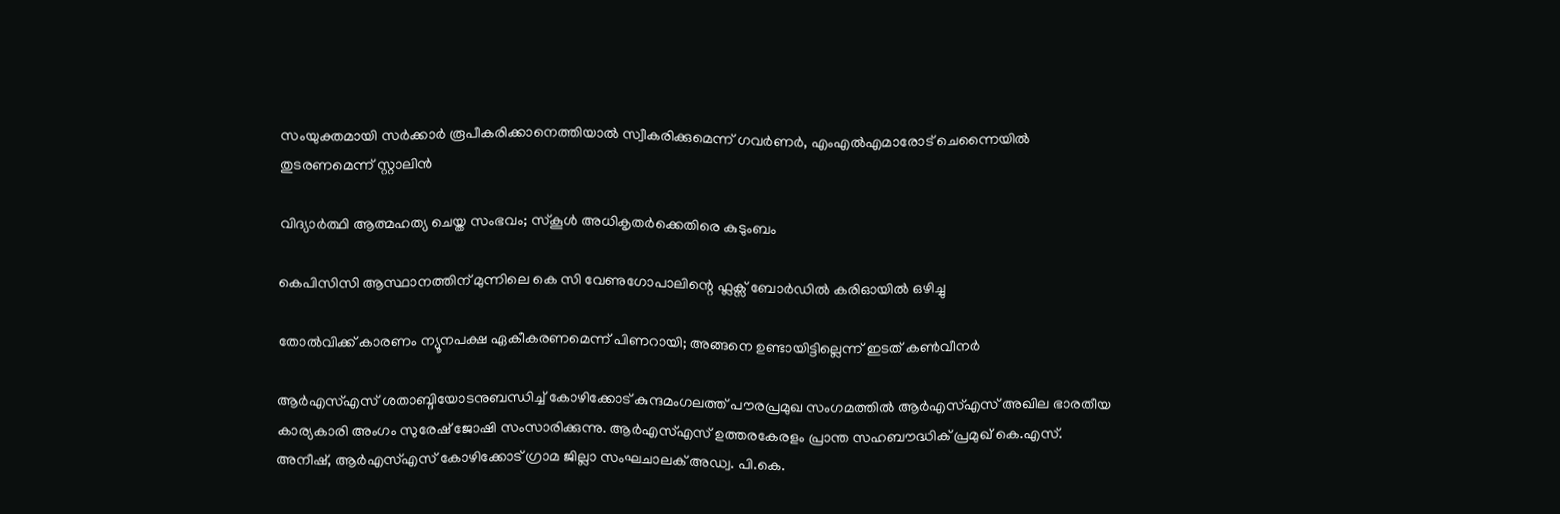സംയുക്തമായി സർക്കാർ രൂപീകരിക്കാനെത്തിയാൽ സ്വീകരിക്കുമെന്ന് ഗവർണർ, എംഎൽഎമാരോട് ചെന്നൈയിൽ തുടരണമെന്ന് സ്റ്റാലിൻ

വിദ്യാര്‍ത്ഥി ആത്മഹത്യ ചെയ്ത സംഭവം; സ്‌കൂള്‍ അധികൃതര്‍ക്കെതിരെ കുടുംബം

കെപിസിസി ആസ്ഥാനത്തിന് മുന്നിലെ കെ സി വേണുഗോപാലിന്റെ ഫ്ലക്സ് ബോർഡിൽ കരിഓയിൽ ഒഴിച്ചു

തോല്‍വിക്ക് കാരണം ന്യൂനപക്ഷ ഏകീകരണമെന്ന് പിണറായി; അങ്ങനെ ഉണ്ടായിട്ടില്ലെന്ന് ഇടത് കണ്‍വീനര്‍

ആര്‍എസ്എസ് ശതാബ്ദിയോടനുബന്ധിച്ച് കോഴിക്കോട് കുന്ദമംഗലത്ത് പൗരപ്രമുഖ സംഗമത്തില്‍ ആര്‍എസ്എസ് അഖില ഭാരതീയ കാര്യകാരി അംഗം സുരേഷ് ജോഷി സംസാരിക്കുന്നു. ആര്‍എസ്എസ് ഉത്തരകേരളം പ്രാന്ത സഹബൗദ്ധിക് പ്രമുഖ് കെ.എസ്. അനീഷ്, ആര്‍എസ്എസ് കോഴിക്കോട് ഗ്രാമ ജില്ലാ സംഘചാലക് അഡ്വ. പി.കെ.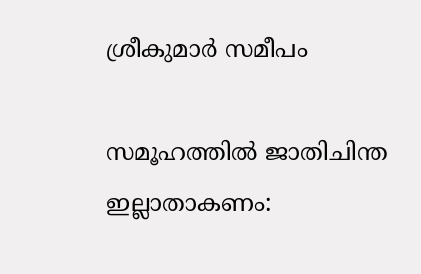ശ്രീകുമാര്‍ സമീപം

സമൂഹത്തില്‍ ജാതിചിന്ത ഇല്ലാതാകണം: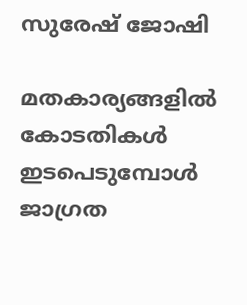സുരേഷ് ജോഷി

മതകാര്യങ്ങളില്‍ കോടതികള്‍ ഇടപെടുമ്പോള്‍ ജാഗ്രത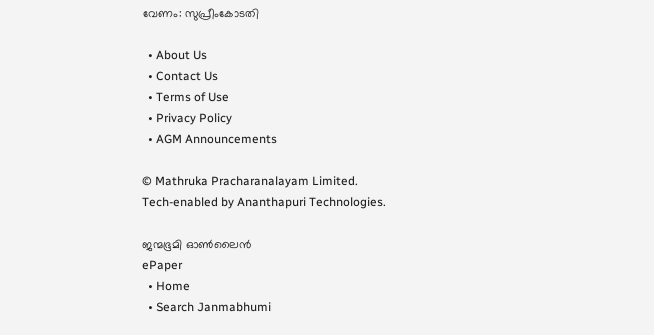വേണം: സുപ്രീംകോടതി

  • About Us
  • Contact Us
  • Terms of Use
  • Privacy Policy
  • AGM Announcements

© Mathruka Pracharanalayam Limited.
Tech-enabled by Ananthapuri Technologies.

ജന്മഭൂമി ഓണ്‍ലൈന്‍
ePaper
  • Home
  • Search Janmabhumi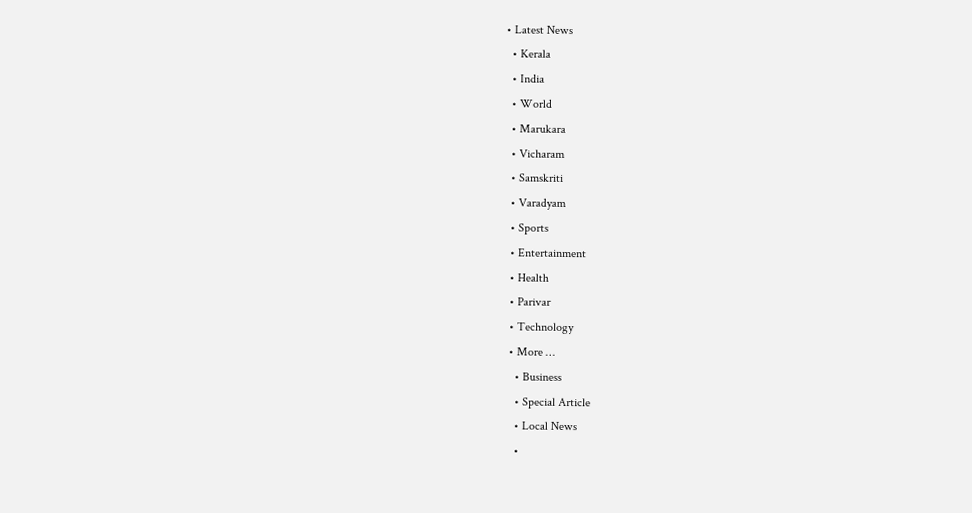• Latest News
  • Kerala
  • India
  • World
  • Marukara
  • Vicharam
  • Samskriti
  • Varadyam
  • Sports
  • Entertainment
  • Health
  • Parivar
  • Technology
  • More …
    • Business
    • Special Article
    • Local News
    •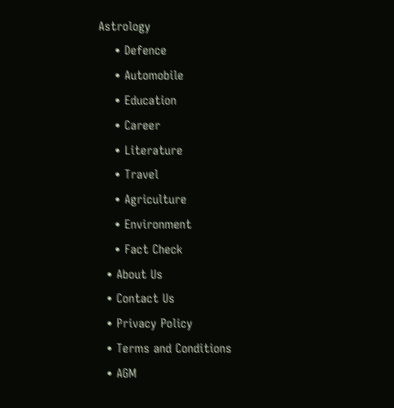Astrology
    • Defence
    • Automobile
    • Education
    • Career
    • Literature
    • Travel
    • Agriculture
    • Environment
    • Fact Check
  • About Us
  • Contact Us
  • Privacy Policy
  • Terms and Conditions
  • AGM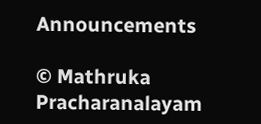Announcements

© Mathruka Pracharanalayam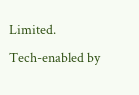Limited.
Tech-enabled by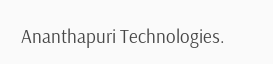Ananthapuri Technologies.